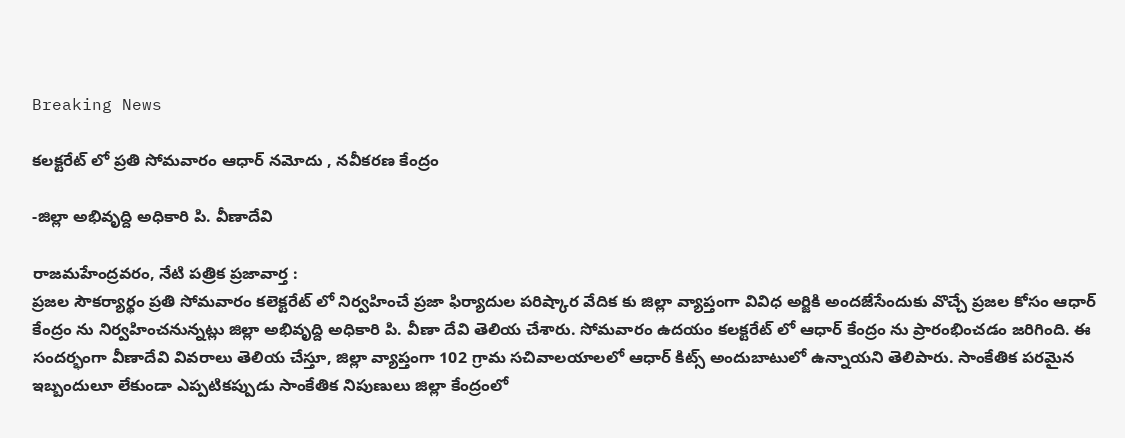Breaking News

కలక్టరేట్ లో ప్రతి సోమవారం ఆధార్ నమోదు , నవీకరణ కేంద్రం

-జిల్లా అభివృద్ది అధికారి పి. వీణాదేవి

రాజమహేంద్రవరం, నేటి పత్రిక ప్రజావార్త :
ప్రజల సౌకర్యార్థం ప్రతి సోమవారం కలెక్టరేట్ లో నిర్వహించే ప్రజా ఫిర్యాదుల పరిష్కార వేదిక కు జిల్లా వ్యాప్తంగా వివిధ అర్జికి అందజేసేందుకు వొచ్చే ప్రజల కోసం ఆధార్ కేంద్రం ను నిర్వహించనున్నట్లు జిల్లా అభివృద్ది అధికారి పి. వీణా దేవి తెలియ చేశారు. సోమవారం ఉదయం కలక్టరేట్ లో ఆధార్ కేంద్రం ను ప్రారంభించడం జరిగింది. ఈ సందర్భంగా వీణాదేవి వివరాలు తెలియ చేస్తూ, జిల్లా వ్యాప్తంగా 102 గ్రామ సచివాలయాలలో ఆధార్ కిట్స్ అందుబాటులో ఉన్నాయని తెలిపారు. సాంకేతిక పరమైన ఇబ్బందులూ లేకుండా ఎప్పటికప్పుడు సాంకేతిక నిపుణులు జిల్లా కేంద్రంలో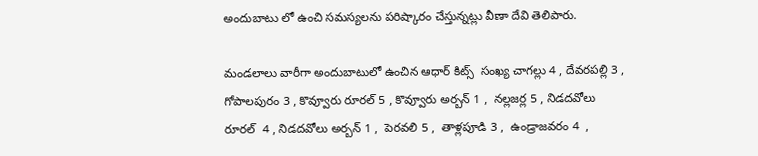అందుబాటు లో ఉంచి సమస్యలను పరిష్కారం చేస్తున్నట్లు వీణా దేవి తెలిపారు.

మండలాలు వారీగా అందుబాటులో ఉంచిన ఆధార్ కిట్స్  సంఖ్య చాగల్లు 4 , దేవరపల్లి 3 , గోపాలపురం 3 , కొవ్వూరు రూరల్ 5 , కొవ్వూరు అర్బన్ 1 ,  నల్లజర్ల 5 , నిడదవోలు రూరల్  4 , నిడదవోలు అర్బన్ 1 ,  పెరవలి 5 ,  తాళ్లపూడి 3 ,  ఉండ్రాజవరం 4  ,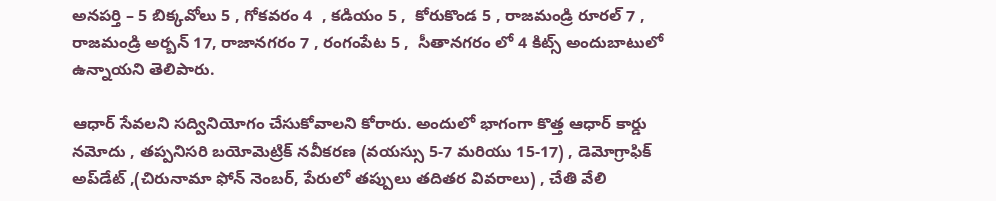అనపర్తి – 5 బిక్కవోలు 5 , గోకవరం 4  , కడియం 5 ,  కోరుకొండ 5 , రాజమండ్రి రూరల్ 7 , రాజమండ్రి అర్బన్ 17, రాజానగరం 7 , రంగంపేట 5 ,  సీతానగరం లో 4 కిట్స్ అందుబాటులో ఉన్నాయని తెలిపారు.

ఆధార్ సేవలని సద్వినియోగం చేసుకోవాలని కోరారు. అందులో భాగంగా కొత్త ఆధార్ కార్డు నమోదు , తప్పనిసరి బయోమెట్రిక్ నవీకరణ (వయస్సు 5-7 మరియు 15-17) , డెమోగ్రాఫిక్ అప్‌డేట్ ,(చిరునామా ఫోన్ నెంబర్, పేరులో తప్పులు తదితర వివరాలు) , చేతి వేలి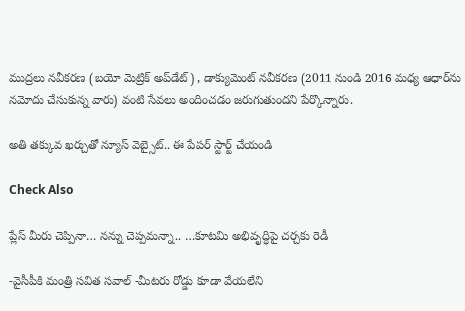ముద్రలు నవీకరణ (బయో మెట్రిక్ అప్‌డేట్) , డాక్యుమెంట్ నవీకరణ (2011 నుండి 2016 మధ్య ఆధార్‌ను నమోదు చేసుకున్న వారు) వంటి సేవలు అందించడం జరుగుతుందని పేర్కొన్నారు.

అతి తక్కువ ఖర్చుతో న్యూస్ వెబ్సైట్.. ఈ పేపర్ స్టార్ట్ చేయండి

Check Also

ప్లేస్ మీరు చెప్పినా… నన్ను చెప్పమన్నా.. …కూటమి అభివృద్ధిపై చర్చకు రెడీ

-వైసీపీకి మంత్రి సవిత సవాల్ -మీటరు రోడ్డు కూడా వేయలేని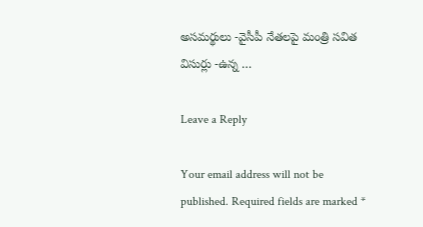అసమర్థులు -వైసీపీ నేతలపై మంత్రి సవిత విసుర్లు -ఉన్న …

Leave a Reply

Your email address will not be published. Required fields are marked *